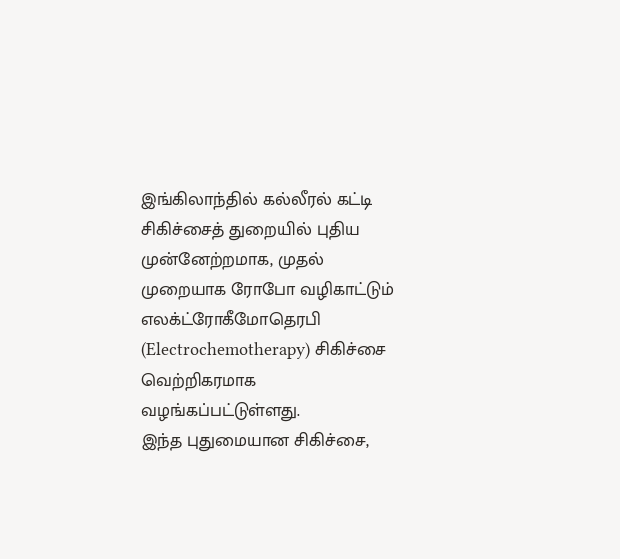இங்கிலாந்தில் கல்லீரல் கட்டி சிகிச்சைத் துறையில் புதிய முன்னேற்றமாக, முதல் முறையாக ரோபோ வழிகாட்டும் எலக்ட்ரோகீமோதெரபி (Electrochemotherapy) சிகிச்சை வெற்றிகரமாக வழங்கப்பட்டுள்ளது.
இந்த புதுமையான சிகிச்சை,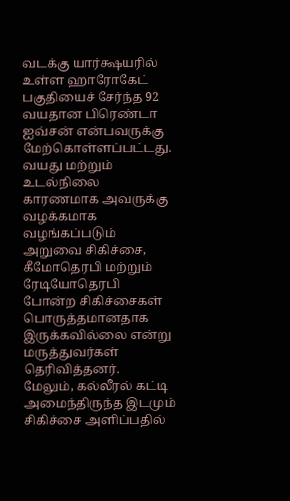வடக்கு யார்க்ஷயரில் உள்ள ஹாரோகேட் பகுதியைச் சேர்ந்த 92 வயதான பிரெண்டா ஐவ்சன் என்பவருக்கு மேற்கொள்ளப்பட்டது.
வயது மற்றும் உடல்நிலை காரணமாக அவருக்கு வழக்கமாக வழங்கப்படும் அறுவை சிகிச்சை, கீமோதெரபி மற்றும் ரேடியோதெரபி போன்ற சிகிச்சைகள் பொருத்தமானதாக இருக்கவில்லை என்று மருத்துவர்கள் தெரிவித்தனர்.
மேலும், கல்லீரல் கட்டி அமைந்திருந்த இடமும் சிகிச்சை அளிப்பதில்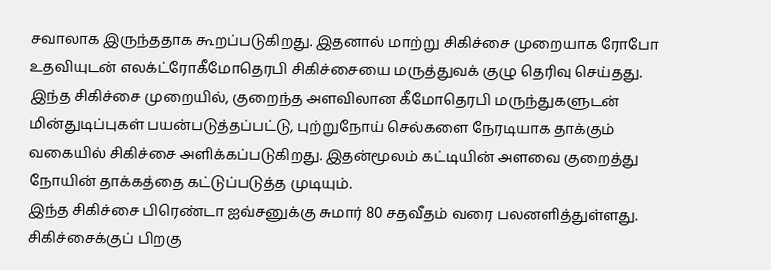சவாலாக இருந்ததாக கூறப்படுகிறது. இதனால் மாற்று சிகிச்சை முறையாக ரோபோ உதவியுடன் எலக்ட்ரோகீமோதெரபி சிகிச்சையை மருத்துவக் குழு தெரிவு செய்தது.
இந்த சிகிச்சை முறையில், குறைந்த அளவிலான கீமோதெரபி மருந்துகளுடன் மின்துடிப்புகள் பயன்படுத்தப்பட்டு, புற்றுநோய் செல்களை நேரடியாக தாக்கும் வகையில் சிகிச்சை அளிக்கப்படுகிறது. இதன்மூலம் கட்டியின் அளவை குறைத்து நோயின் தாக்கத்தை கட்டுப்படுத்த முடியும்.
இந்த சிகிச்சை பிரெண்டா ஐவ்சனுக்கு சுமார் 80 சதவீதம் வரை பலனளித்துள்ளது. சிகிச்சைக்குப் பிறகு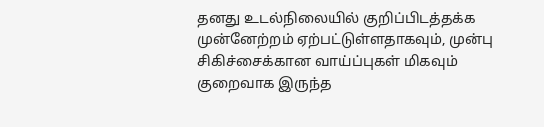தனது உடல்நிலையில் குறிப்பிடத்தக்க முன்னேற்றம் ஏற்பட்டுள்ளதாகவும், முன்பு சிகிச்சைக்கான வாய்ப்புகள் மிகவும் குறைவாக இருந்த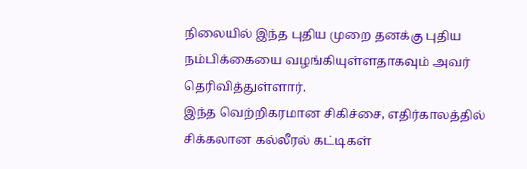நிலையில் இந்த புதிய முறை தனக்கு புதிய நம்பிக்கையை வழங்கியுள்ளதாகவும் அவர் தெரிவித்துள்ளார்.
இந்த வெற்றிகரமான சிகிச்சை, எதிர்காலத்தில் சிக்கலான கல்லீரல் கட்டிகள்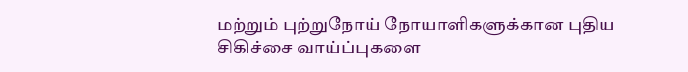மற்றும் புற்றுநோய் நோயாளிகளுக்கான புதிய சிகிச்சை வாய்ப்புகளை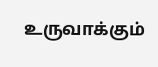உருவாக்கும்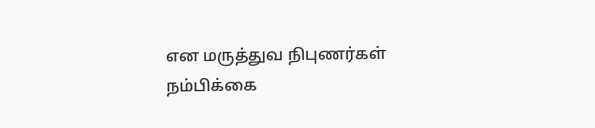என மருத்துவ நிபுணர்கள் நம்பிக்கை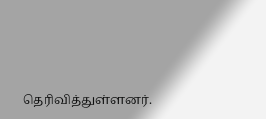தெரிவித்துள்ளனர்.